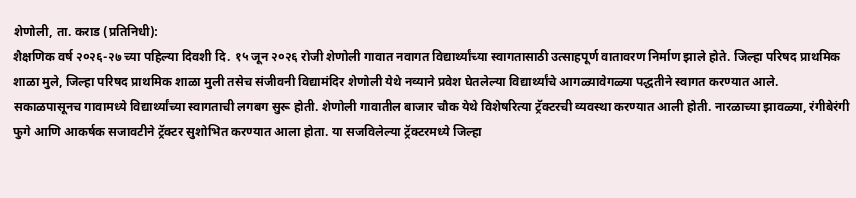शेणोली, ता. कराड (प्रतिनिधी):
शैक्षणिक वर्ष २०२६-२७ च्या पहिल्या दिवशी दि. १५ जून २०२६ रोजी शेणोली गावात नवागत विद्यार्थ्यांच्या स्वागतासाठी उत्साहपूर्ण वातावरण निर्माण झाले होते. जिल्हा परिषद प्राथमिक शाळा मुले, जिल्हा परिषद प्राथमिक शाळा मुली तसेच संजीवनी विद्यामंदिर शेणोली येथे नव्याने प्रवेश घेतलेल्या विद्यार्थ्यांचे आगळ्यावेगळ्या पद्धतीने स्वागत करण्यात आले.
सकाळपासूनच गावामध्ये विद्यार्थ्यांच्या स्वागताची लगबग सुरू होती. शेणोली गावातील बाजार चौक येथे विशेषरित्या ट्रॅक्टरची व्यवस्था करण्यात आली होती. नारळाच्या झावळ्या, रंगीबेरंगी फुगे आणि आकर्षक सजावटीने ट्रॅक्टर सुशोभित करण्यात आला होता. या सजविलेल्या ट्रॅक्टरमध्ये जिल्हा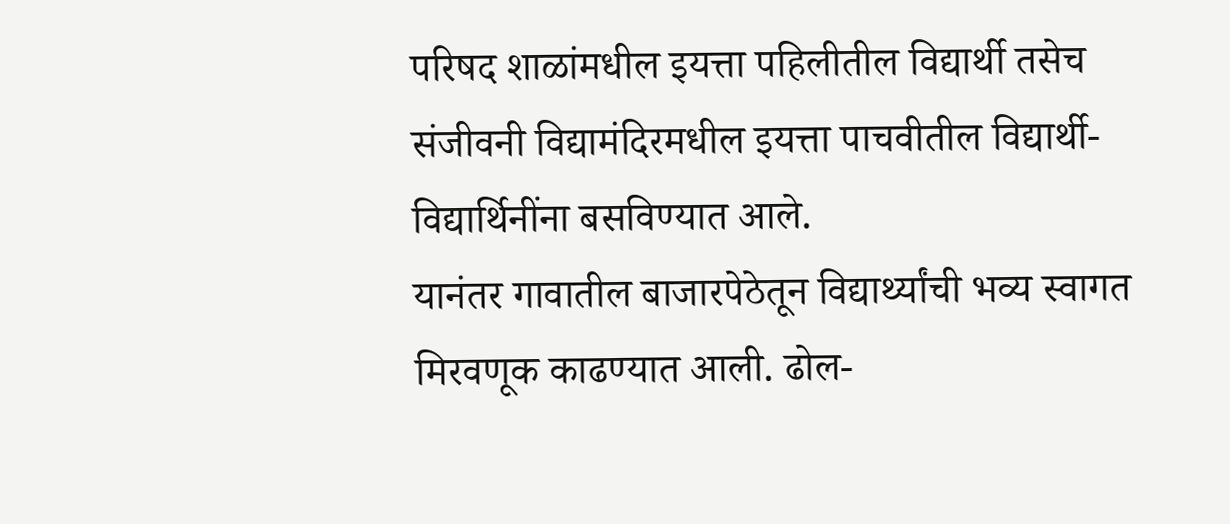परिषद शाळांमधील इयत्ता पहिलीतील विद्यार्थी तसेच संजीवनी विद्यामंदिरमधील इयत्ता पाचवीतील विद्यार्थी-विद्यार्थिनींना बसविण्यात आले.
यानंतर गावातील बाजारपेठेतून विद्यार्थ्यांची भव्य स्वागत मिरवणूक काढण्यात आली. ढोल-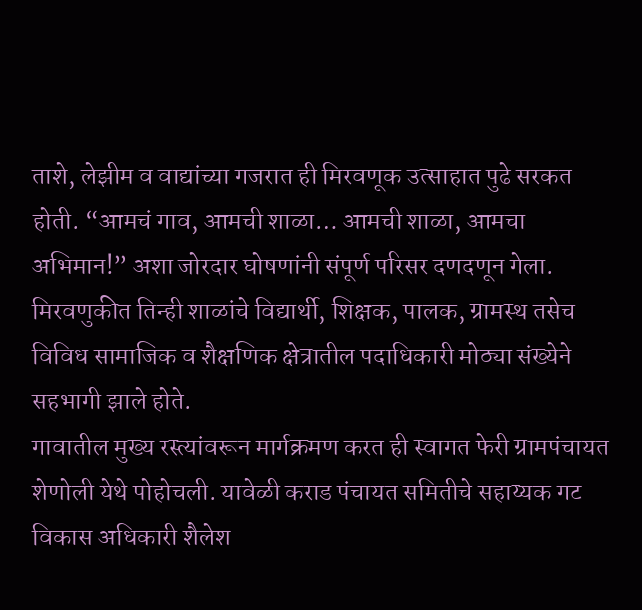ताशे, लेझीम व वाद्यांच्या गजरात ही मिरवणूक उत्साहात पुढे सरकत होती. “आमचं गाव, आमची शाळा… आमची शाळा, आमचा अभिमान!” अशा जोरदार घोषणांनी संपूर्ण परिसर दणदणून गेला. मिरवणुकीत तिन्ही शाळांचे विद्यार्थी, शिक्षक, पालक, ग्रामस्थ तसेच विविध सामाजिक व शैक्षणिक क्षेत्रातील पदाधिकारी मोठ्या संख्येने सहभागी झाले होते.
गावातील मुख्य रस्त्यांवरून मार्गक्रमण करत ही स्वागत फेरी ग्रामपंचायत शेणोली येथे पोहोचली. यावेळी कराड पंचायत समितीचे सहाय्यक गट विकास अधिकारी शैलेश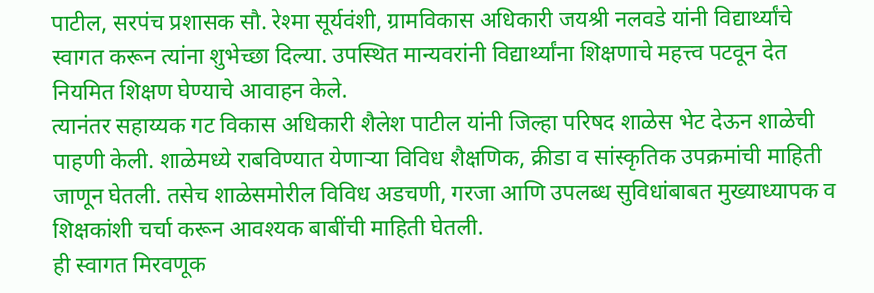पाटील, सरपंच प्रशासक सौ. रेश्मा सूर्यवंशी, ग्रामविकास अधिकारी जयश्री नलवडे यांनी विद्यार्थ्यांचे स्वागत करून त्यांना शुभेच्छा दिल्या. उपस्थित मान्यवरांनी विद्यार्थ्यांना शिक्षणाचे महत्त्व पटवून देत नियमित शिक्षण घेण्याचे आवाहन केले.
त्यानंतर सहाय्यक गट विकास अधिकारी शैलेश पाटील यांनी जिल्हा परिषद शाळेस भेट देऊन शाळेची पाहणी केली. शाळेमध्ये राबविण्यात येणाऱ्या विविध शैक्षणिक, क्रीडा व सांस्कृतिक उपक्रमांची माहिती जाणून घेतली. तसेच शाळेसमोरील विविध अडचणी, गरजा आणि उपलब्ध सुविधांबाबत मुख्याध्यापक व शिक्षकांशी चर्चा करून आवश्यक बाबींची माहिती घेतली.
ही स्वागत मिरवणूक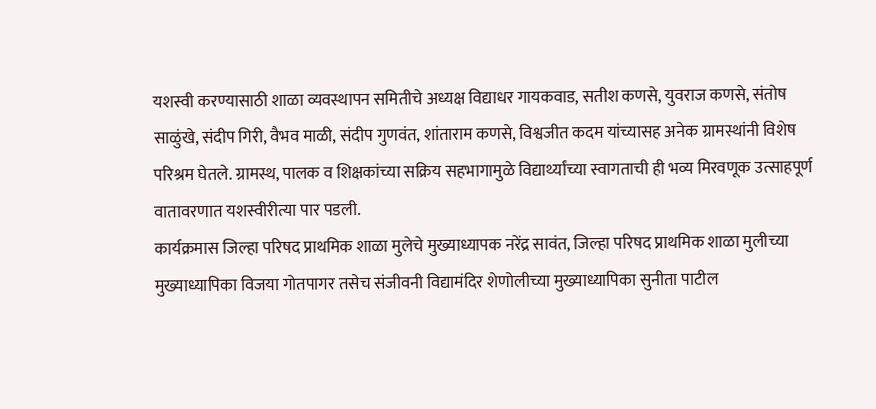यशस्वी करण्यासाठी शाळा व्यवस्थापन समितीचे अध्यक्ष विद्याधर गायकवाड, सतीश कणसे, युवराज कणसे, संतोष साळुंखे, संदीप गिरी, वैभव माळी, संदीप गुणवंत, शांताराम कणसे, विश्वजीत कदम यांच्यासह अनेक ग्रामस्थांनी विशेष परिश्रम घेतले. ग्रामस्थ, पालक व शिक्षकांच्या सक्रिय सहभागामुळे विद्यार्थ्यांच्या स्वागताची ही भव्य मिरवणूक उत्साहपूर्ण वातावरणात यशस्वीरीत्या पार पडली.
कार्यक्रमास जिल्हा परिषद प्राथमिक शाळा मुलेचे मुख्याध्यापक नरेंद्र सावंत, जिल्हा परिषद प्राथमिक शाळा मुलीच्या मुख्याध्यापिका विजया गोतपागर तसेच संजीवनी विद्यामंदिर शेणोलीच्या मुख्याध्यापिका सुनीता पाटील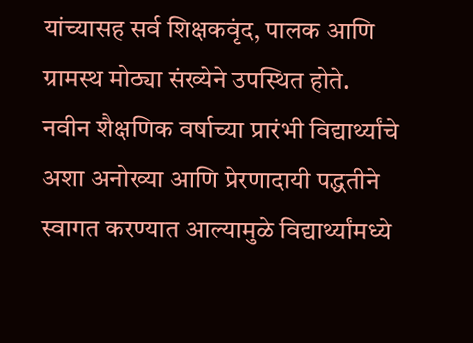यांच्यासह सर्व शिक्षकवृंद, पालक आणि ग्रामस्थ मोठ्या संख्येने उपस्थित होते.
नवीन शैक्षणिक वर्षाच्या प्रारंभी विद्यार्थ्यांचे अशा अनोख्या आणि प्रेरणादायी पद्धतीने स्वागत करण्यात आल्यामुळे विद्यार्थ्यांमध्ये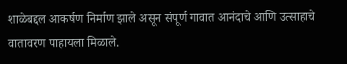शाळेबद्दल आकर्षण निर्माण झाले असून संपूर्ण गावात आनंदाचे आणि उत्साहाचे वातावरण पाहायला मिळाले.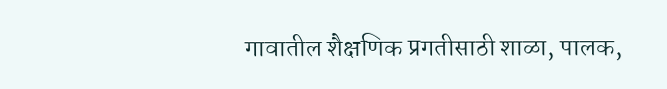गावातील शैक्षणिक प्रगतीसाठी शाळा, पालक,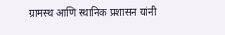ग्रामस्थ आणि स्थानिक प्रशासन यांनी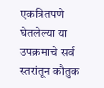एकत्रितपणे घेतलेल्या या उपक्रमाचे सर्व स्तरांतून कौतुक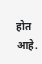होत आहे.